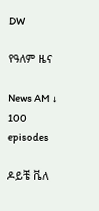DW

የዓለም ዜና

News AM ↓ 100 episodes

ዶይቼ ቬለ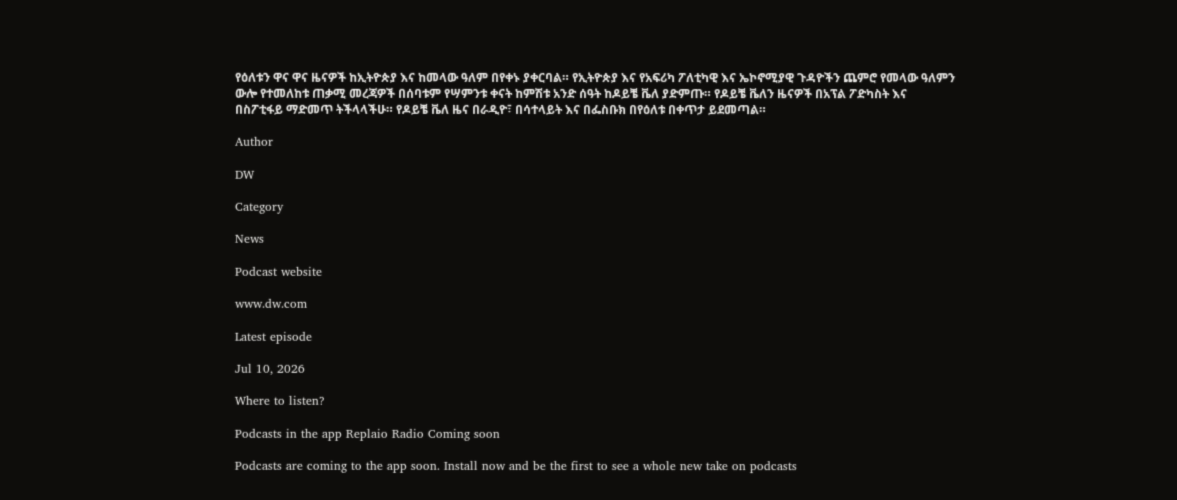የዕለቱን ዋና ዋና ዜናዎች ከኢትዮጵያ እና ከመላው ዓለም በየቀኑ ያቀርባል። የኢትዮጵያ እና የአፍሪካ ፖለቲካዊ እና ኤኮኖሚያዊ ጉዳዮችን ጨምሮ የመላው ዓለምን ውሎ የተመለከቱ ጠቃሚ መረጃዎች በሰባቱም የሣምንቱ ቀናት ከምሽቱ አንድ ሰዓት ከዶይቼ ቬለ ያድምጡ። የዶይቼ ቬለን ዜናዎች በአፕል ፖድካስት እና በስፖቲፋይ ማድመጥ ትችላላችሁ። የዶይቼ ቬለ ዜና በራዲዮ፣ በሳተላይት እና በፌስቡክ በየዕለቱ በቀጥታ ይደመጣል።

Author

DW

Category

News

Podcast website

www.dw.com

Latest episode

Jul 10, 2026

Where to listen?

Podcasts in the app Replaio Radio Coming soon

Podcasts are coming to the app soon. Install now and be the first to see a whole new take on podcasts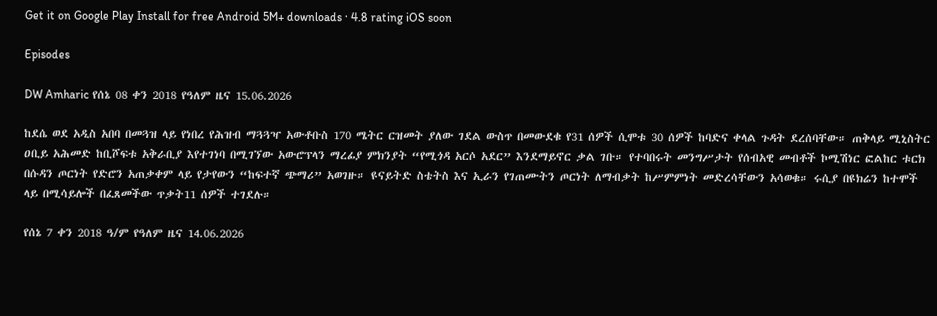Get it on Google Play Install for free Android 5M+ downloads · 4.8 rating iOS soon

Episodes

DW Amharic የሰኔ 08 ቀን 2018 የዓለም ዜና 15.06.2026

ከደሴ ወደ አዲስ አበባ በመጓዝ ላይ የነበረ የሕዝብ ማጓጓዣ አውቶቡስ 170 ሜትር ርዝመት ያለው ገደል ውስጥ በመውደቁ የ31 ሰዎች ሲሞቱ 30 ሰዎች ከባድና ቀላል ጉዳት ደረሰባቸው። ጠቅላይ ሚኒስትር ዐቢይ አሕመድ ከቢሾፍቱ አቅራቢያ እየተገነባ በሚገኘው አውሮፕላን ማረፊያ ምክንያት “የሚጎዳ አርሶ አደር” እንደማይኖር ቃል ገቡ። የተባበሩት መንግሥታት የሰብአዊ መብቶች ኮሚሽነር ፎልከር ቱርክ በሱዳን ጦርነት የድሮን አጠቃቀም ላይ የታየውን “ከፍተኛ ጭማሪ” አወገዙ። ዩናይትድ ስቴትስ እና ኢራን የገጠሙትን ጦርነት ለማብቃት ከሥምምነት መድረሳቸውን አሳወቁ። ሩሲያ በዩክሬን ከተሞች ላይ በሚሳይሎች በፈጸመችው ጥቃት11 ሰዎች ተገደሉ።

የሰኔ 7 ቀን 2018 ዓ/ም የዓለም ዜና 14.06.2026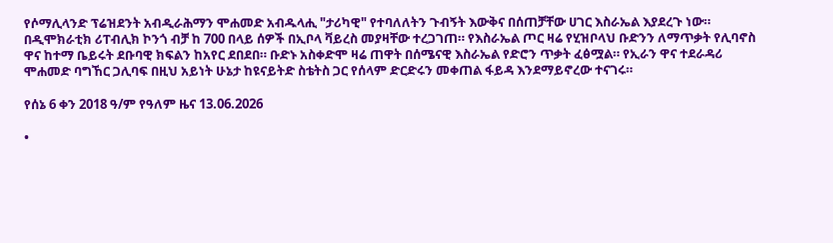የሶማሊላንድ ፕሬዝደንት አብዲራሕማን ሞሐመድ አብዱላሒ "ታሪካዊ" የተባለለትን ጉብኝት እውቅና በሰጠቻቸው ሀገር እስራኤል እያደረጉ ነው። በዲሞክራቲክ ሪፐብሊክ ኮንጎ ብቻ ከ 700 በላይ ሰዎች በኢቦላ ቫይረስ መያዛቸው ተረጋገጠ። የእስራኤል ጦር ዛሬ የሂዝቦላህ ቡድንን ለማጥቃት የሊባኖስ ዋና ከተማ ቤይሩት ደቡባዊ ክፍልን ከአየር ደበደበ። ቡድኑ አስቀድሞ ዛሬ ጠዋት በሰሜናዊ እስራኤል የድሮን ጥቃት ፈፅሟል። የኢራን ዋና ተደራዳሪ ሞሐመድ ባግኸር ጋሊባፍ በዚህ አይነት ሁኔታ ከዩናይትድ ስቴትስ ጋር የሰላም ድርድሩን መቀጠል ፋይዳ እንደማይኖረው ተናገሩ።

የሰኔ 6 ቀን 2018 ዓ/ም የዓለም ዜና 13.06.2026

•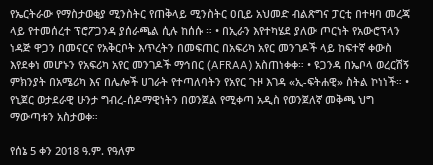የኤርትራው የማስታወቂያ ሚንስትር የጠቅላይ ሚንስትር ዐቢይ አህመድ ብልጽግና ፓርቲ በተዛባ መረጃ ላይ የተመሰረተ ፕሮፖጋንዳ ያሰራጫል ሲሉ ከሰሱ ። • በኢራን እየተካሄደ ያለው ጦርነት የአውሮፕላን ነዳጅ ዋጋን በመናርና የአቅርቦት እጥረትን በመፍጠር በአፍሪካ አየር መንገዶች ላይ ከፍተኛ ቀውስ እየደቀነ መሆኑን የአፍሪካ አየር መንገዶች ማኅበር (AFRAA) አስጠነቀቀ። • ዩጋንዳ በኤቦላ ወረርሽኝ ምክንያት በአሜሪካ እና በሌሎች ሀገራት የተጣለባትን የአየር ጉዞ እገዳ «ኢ-ፍትሐዊ» ስትል ኮነነች። • የኒጀር ወታደራዊ ሁንታ ግብረ-ሰዶማዊነትን በወንጀል የሚቀጣ አዲስ የወንጀለኛ መቅጫ ህግ ማውጣቱን አስታወቀ።

የሰኔ 5 ቀን 2018 ዓ.ም. የዓለም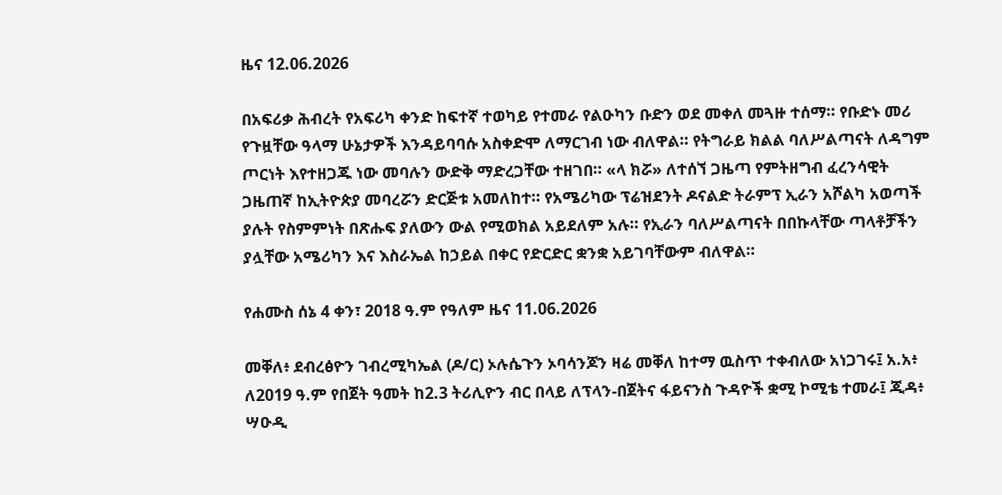ዜና 12.06.2026

በአፍሪቃ ሕብረት የአፍሪካ ቀንድ ከፍተኛ ተወካይ የተመራ የልዑካን ቡድን ወደ መቀለ መጓዙ ተሰማ። የቡድኑ መሪ የጉዟቸው ዓላማ ሁኔታዎች እንዳይባባሱ አስቀድሞ ለማርገብ ነው ብለዋል። የትግራይ ክልል ባለሥልጣናት ለዳግም ጦርነት እየተዘጋጁ ነው መባሉን ውድቅ ማድረጋቸው ተዘገበ። «ላ ክሯ» ለተሰኘ ጋዜጣ የምትዘግብ ፈረንሳዊት ጋዜጠኛ ከኢትዮጵያ መባረሯን ድርጅቱ አመለከተ። የአሜሪካው ፕሬዝደንት ዶናልድ ትራምፕ ኢራን አሾልካ አወጣች ያሉት የስምምነት በጽሑፍ ያለውን ውል የሚወክል አይደለም አሉ። የኢራን ባለሥልጣናት በበኩላቸው ጣላቶቻችን ያሏቸው አሜሪካን እና እስራኤል ከኃይል በቀር የድርድር ቋንቋ አይገባቸውም ብለዋል።

የሐሙስ ሰኔ 4 ቀን፣ 2018 ዓ.ም የዓለም ዜና 11.06.2026

መቐለ፥ ደብረፅዮን ገብረሚካኤል (ዶ/ር) ኦሉሴጉን ኦባሳንጆን ዛሬ መቐለ ከተማ ዉስጥ ተቀብለው አነጋገሩ፤ አ.አ፥ ለ2019 ዓ.ም የበጀት ዓመት ከ2.3 ትሪሊዮን ብር በላይ ለፕላን-በጀትና ፋይናንስ ጉዳዮች ቋሚ ኮሚቴ ተመራ፤ ጂዳ፥ ሣዑዲ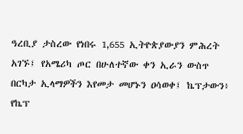ዓረቢያ ታስረው የነበሩ 1,655 ኢትዮጵያውያን ምሕረት አገኙ፤ የአሜሪካ ጦር በሁለተኛው ቀን ኢራን ውስጥ በርካታ ኢላማዎችን እየመታ መሆኑን ዐሳወቀ፤ ኬፕታውን፥ የኬፕ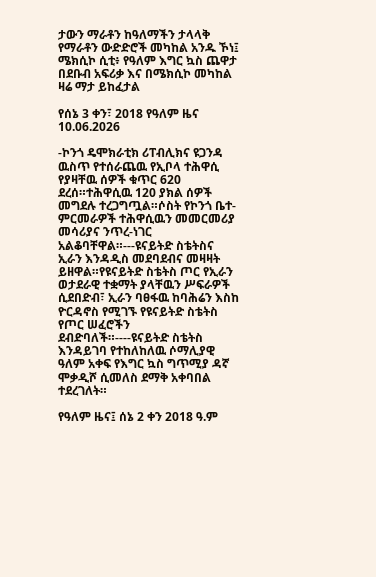ታውን ማራቶን ከዓለማችን ታላላቅ የማራቶን ውድድሮች መካከል አንዱ ኾነ፤ ሜክሲኮ ሲቲ፥ የዓለም እግር ኳስ ጨዋታ በደቡብ አፍሪቃ እና በሜክሲኮ መካከል ዛሬ ማታ ይከፈታል

የሰኔ 3 ቀን፣ 2018 የዓለም ዜና 10.06.2026

-ኮንጎ ዴሞክራቲክ ሪፐብሊክና ዩጋንዳ ዉስጥ የተሰራጨዉ የኢቦላ ተሕዋሲ የያዛቸዉ ሰዎች ቁጥር 620 ደረሰ።ተሕዋሲዉ 120 ያክል ሰዎች መግደሉ ተረጋግጧል።ሶስት የኮንጎ ቤተ-ምርመራዎች ተሕዋሲዉን መመርመሪያ መሳሪያና ንጥረ-ነገር አልቆባቸዋል።---ዩናይትድ ስቴትስና ኢራን እንዳዲስ መደባደብና መዛዛት ይዘዋል።የዩናይትድ ስቴትስ ጦር የኢራን ወታደራዊ ተቋማት ያላቸዉን ሥፍራዎች ሲደበድብ፣ ኢራን ባፀፋዉ ከባሕሬን እስከ ዮርዳኖስ የሚገኙ የዩናይትድ ስቴትስ የጦር ሠፈሮችን ደብድባለች።----ዩናይትድ ስቴትስ እንዳይገባ የተከለከለዉ ሶማሊያዊ ዓለም አቀፍ የእግር ኳስ ግጥሚያ ዳኛ ሞቃዲሾ ሲመለስ ደማቅ አቀባበል ተደረገለት።

የዓለም ዜና፤ ሰኔ 2 ቀን 2018 ዓ.ም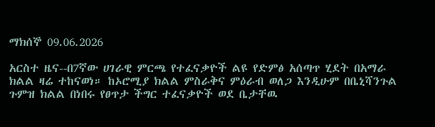ማክሰኞ 09.06.2026

አርስተ ዜና--በ7ኛው ሀገራዊ ምርጫ የተፈናቃዮች ልዩ የድምፅ አሰጣጥ ሂደት በአማራ ክልል ዛሬ ተከናወነ። ከኦሮሚያ ክልል ምስራቅና ምዕራብ ወለጋ እንዲሁም በቤኒሻንጉል ጉምዝ ክልል በነበሩ የፀጥታ ችግር ተፈናቃዮች ወደ ቤታቸዉ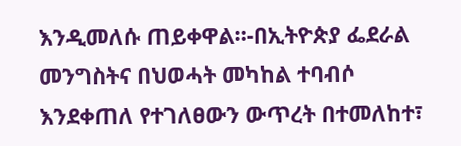እንዲመለሱ ጠይቀዋል።-በኢትዮጵያ ፌደራል መንግስትና በህወሓት መካከል ተባብሶ እንደቀጠለ የተገለፀውን ውጥረት በተመለከተ፣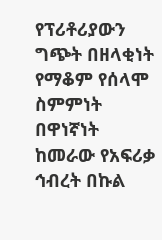የፕሪቶሪያውን ግጭት በዘላቂነት የማቆም የሰላሞ ስምምነት በዋነኛነት ከመራው የአፍሪቃ ኅብረት በኩል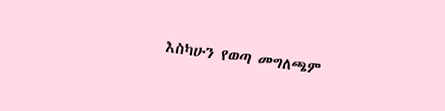እስካሁን የወጣ መግለጫም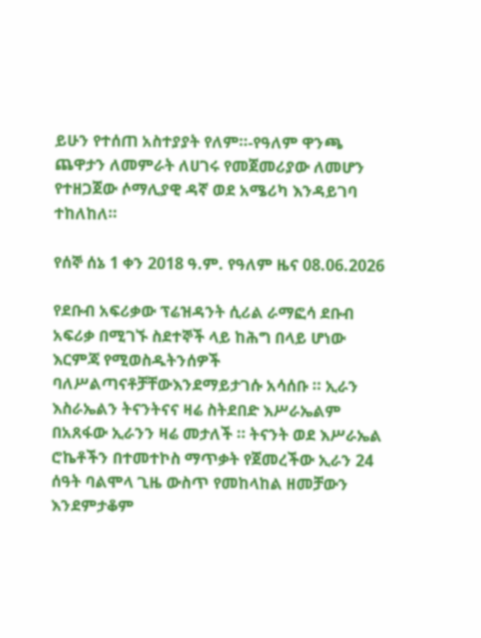ይሁን የተሰጠ አስተያያት የለም።-የዓለም ዋንጫ ጨዋታን ለመምራት ለሀገሩ የመጀመሪያው ለመሆን የተዘጋጀው ሶማሊያዊ ዳኛ ወደ አሜሪካ እንዳይገባ ተከለከለ።

የሰኞ ሰኔ 1 ቀን 2018 ዓ.ም. የዓለም ዜና 08.06.2026

የደቡብ አፍሪቃው ፕሬዝዳንት ሲሪል ራማፎሳ ደቡብ አፍሪቃ በሚገኙ ስደተኞች ላይ ከሕግ በላይ ሆነው እርምጃ የሚወስዱትንሰዎች ባለሥልጣናቶቻቸውእንደማይታገሱ አሳሰቡ ። ኢራን እስራኤልን ትናንትናና ዛሬ ስትደበድ እሥራኤልም በአጸፋው ኢራንን ዛሬ መታለች ። ትናንት ወደ እሥራኤል ሮኬቶችን በተመተኮስ ማጥቃት የጀመረችው ኢራን 24 ሰዓት ባልሞላ ጊዜ ውስጥ የመከላከል ዘመቻውን እንደምታቆም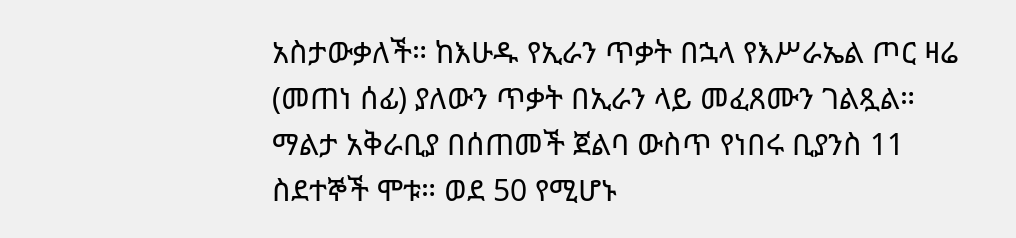አስታውቃለች። ከእሁዱ የኢራን ጥቃት በኋላ የእሥራኤል ጦር ዛሬ (መጠነ ሰፊ) ያለውን ጥቃት በኢራን ላይ መፈጸሙን ገልጿል። ማልታ አቅራቢያ በሰጠመች ጀልባ ውስጥ የነበሩ ቢያንስ 11 ስደተኞች ሞቱ። ወደ 50 የሚሆኑ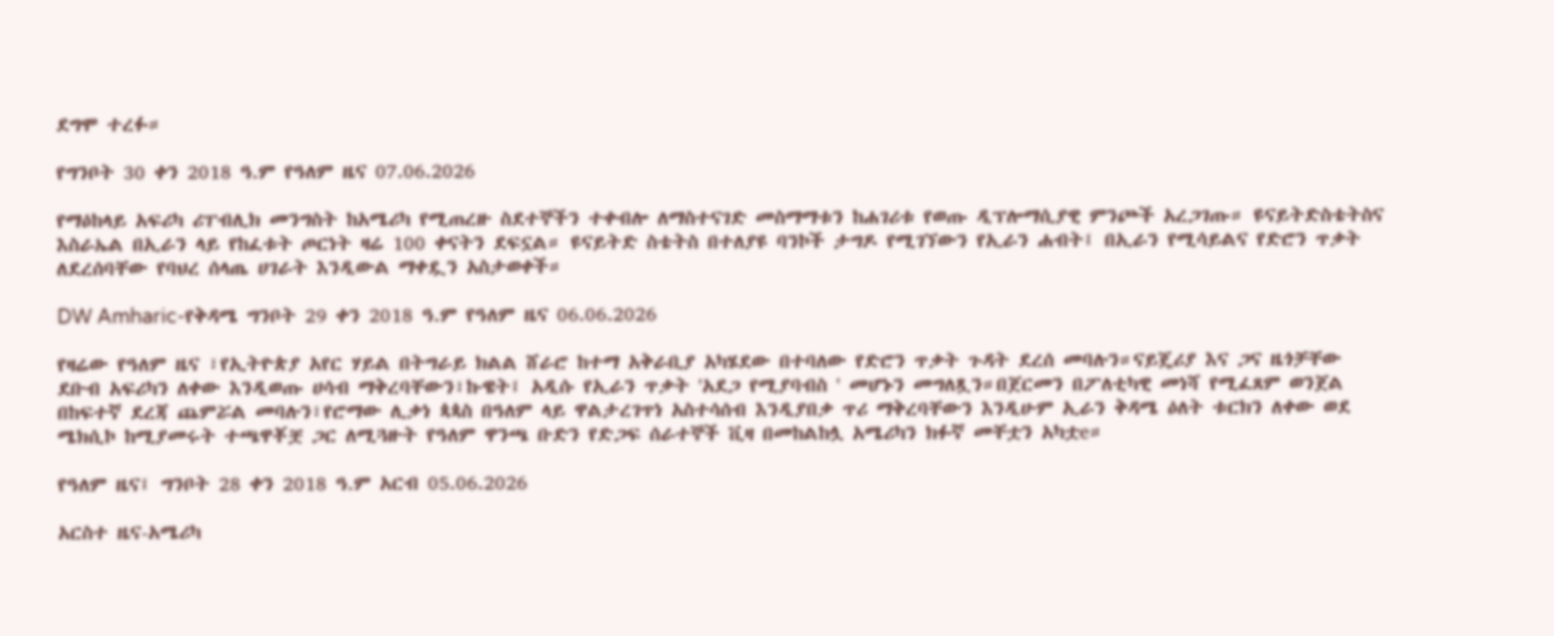ደግሞ ተረፉ።

የግንቦት 30 ቀን 2018 ዓ.ም የዓለም ዜና 07.06.2026

የማዕከላይ አፍሪካ ሪፐብሊክ መንግስት ከአሜሪካ የሚጠረዙ ስደተኞችን ተቀብሎ ለማስተናገድ መስማማቱን ከሐገሪቱ የወጡ ዲፕሎማሲያዊ ምንጮች አረጋገጡ። ዩናይትድስቴትስና እስራኤል በኢራን ላይ የከፈቱት ጦርነት ዛሬ 100 ቀናትን ደፍኗል። ዩናይትድ ስቴትስ በተለያዩ ባንኮች ታግዶ የሚገኘውን የኢራን ሐብት፤ በኢራን የሚሳይልና የድሮን ጥቃት ለደረሰባቸው የባህረ ሰላጤ ሀገራት እንዲውል ማቀዷን አስታወቀች።

DW Amharic-የቅዳሜ ግንቦት 29 ቀን 2018 ዓ.ም የዓለም ዜና 06.06.2026

የዛሬው የዓለም ዜና ፣የኢትዮጵያ አየር ሃይል በትግራይ ክልል ሸራሮ ከተማ አቅራቢያ አካሄደው በተባለው የድሮን ጥቃት ጉዳት ደረሰ መባሉን።ናይጄሪያ እና ጋና ዜጎቻቸው ደቡብ አፍሪካን ለቀው እንዲወጡ ሀሳብ ማቅረባቸውን፣ኩዌት፤ አዲሱ የኢራን ጥቃት 'አደጋ የሚያባብስ ' መሆኑን መግለጿን።በጀርመን በፖለቲካዊ መነሻ የሚፈጸም ወንጀል በከፍተኛ ደረጃ ጨምሯል መባሉን፣የሮማው ሊቃነ ጳጳስ በዓለም ላይ ዋልታረገጥነ አስተሳሰብ እንዲያበቃ ጥሪ ማቅረባቸውን እንዲሁም ኢራን ቅዳሜ ዕለት ቱርክን ለቀው ወደ ሜክሲኮ ከሚያመሩት ተጫዋቾቿ ጋር ለሚጓዙት የዓለም ዋንጫ ቡድን የድጋፍ ሰራተኞች ቪዛ በመከልከሏ አሜሪካን ክፉኛ መቸቷን አካቷe።

የዓለም ዜና፤ ግንቦት 28 ቀን 2018 ዓ.ም አርብ 05.06.2026

አርስተ ዜና-አሜሪካ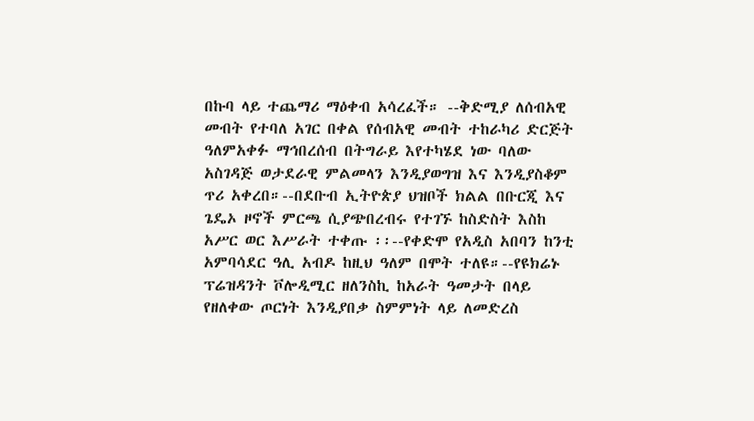በኩባ ላይ ተጨማሪ ማዕቀብ አሳረፈች። --ቅድሚያ ለሰብአዊ መብት የተባለ አገር በቀል የሰብአዊ መብት ተከራካሪ ድርጅት ዓለምአቀፉ ማኅበረሰብ በትግራይ እየተካሄደ ነው ባለው አስገዳጅ ወታደራዊ ምልመላን እንዲያወግዝ እና እንዲያስቆም ጥሪ አቀረበ።--በደቡብ ኢትዮጵያ ህዝቦች ክልል በቡርጂ እና ጌዴኦ ዞኖች ምርጫ ሲያጭበረብሩ የተገኙ ከስድስት እስከ አሥር ወር እሥራት ተቀጡ ፡፡--የቀድሞ የአዲስ አበባን ከንቲ አምባሳደር ዓሊ አብዶ ከዚህ ዓለም በሞት ተለዩ።--የዩክሬኑ ፕሬዝዳንት ቮሎዲሚር ዘለንስኪ ከአራት ዓመታት በላይ የዘለቀው ጦርነት እንዲያበቃ ስምምነት ላይ ለመድረስ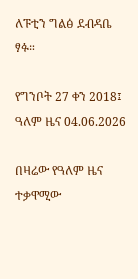ለፑቲን ግልፅ ደብዳቤ ፃፉ።

የግንቦት 27 ቀን 2018፤ ዓለም ዜና 04.06.2026

በዛሬው የዓለም ዜና ተቃዋሚው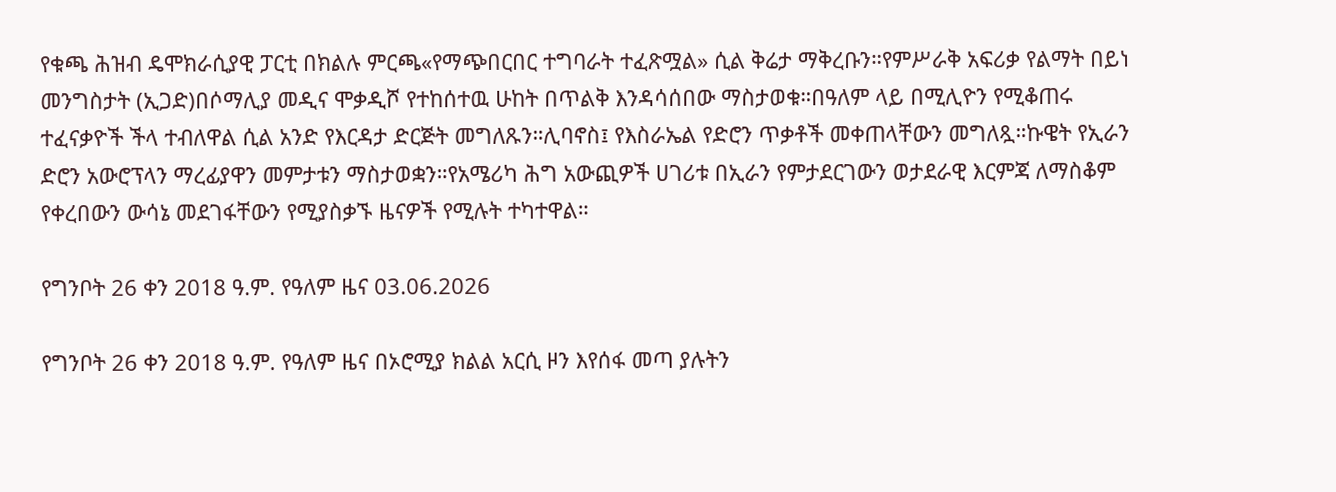የቁጫ ሕዝብ ዴሞክራሲያዊ ፓርቲ በክልሉ ምርጫ«የማጭበርበር ተግባራት ተፈጽሟል» ሲል ቅሬታ ማቅረቡን።የምሥራቅ አፍሪቃ የልማት በይነ መንግስታት (ኢጋድ)በሶማሊያ መዲና ሞቃዲሾ የተከሰተዉ ሁከት በጥልቅ እንዳሳሰበው ማስታወቁ።በዓለም ላይ በሚሊዮን የሚቆጠሩ ተፈናቃዮች ችላ ተብለዋል ሲል አንድ የእርዳታ ድርጅት መግለጹን።ሊባኖስ፤ የእስራኤል የድሮን ጥቃቶች መቀጠላቸውን መግለጿ።ኩዌት የኢራን ድሮን አውሮፕላን ማረፊያዋን መምታቱን ማስታወቋን።የአሜሪካ ሕግ አውጪዎች ሀገሪቱ በኢራን የምታደርገውን ወታደራዊ እርምጃ ለማስቆም የቀረበውን ውሳኔ መደገፋቸውን የሚያስቃኙ ዜናዎች የሚሉት ተካተዋል።

የግንቦት 26 ቀን 2018 ዓ.ም. የዓለም ዜና 03.06.2026

የግንቦት 26 ቀን 2018 ዓ.ም. የዓለም ዜና በኦሮሚያ ክልል አርሲ ዞን እየሰፋ መጣ ያሉትን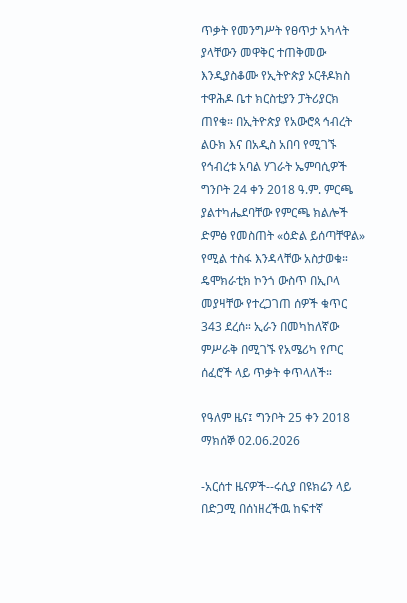ጥቃት የመንግሥት የፀጥታ አካላት ያላቸውን መዋቅር ተጠቅመው እንዲያስቆሙ የኢትዮጵያ ኦርቶዶክስ ተዋሕዶ ቤተ ክርስቲያን ፓትሪያርክ ጠየቁ። በኢትዮጵያ የአውሮጳ ኅብረት ልዑክ እና በአዲስ አበባ የሚገኙ የኅብረቱ አባል ሃገራት ኤምባሲዎች ግንቦት 24 ቀን 2018 ዓ.ም. ምርጫ ያልተካሔደባቸው የምርጫ ክልሎች ድምፅ የመስጠት «ዕድል ይሰጣቸዋል» የሚል ተስፋ እንዳላቸው አስታወቁ። ዴሞክራቲክ ኮንጎ ውስጥ በኢቦላ መያዛቸው የተረጋገጠ ሰዎች ቁጥር 343 ደረሰ። ኢራን በመካከለኛው ምሥራቅ በሚገኙ የአሜሪካ የጦር ሰፈሮች ላይ ጥቃት ቀጥላለች።

የዓለም ዜና፤ ግንቦት 25 ቀን 2018 ማክሰኞ 02.06.2026

-አርሰተ ዜናዎች--ሩሲያ በዩክሬን ላይ በድጋሚ በሰነዘረችዉ ከፍተኛ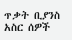ጥቃት ቢያንስ አስር ሰዎች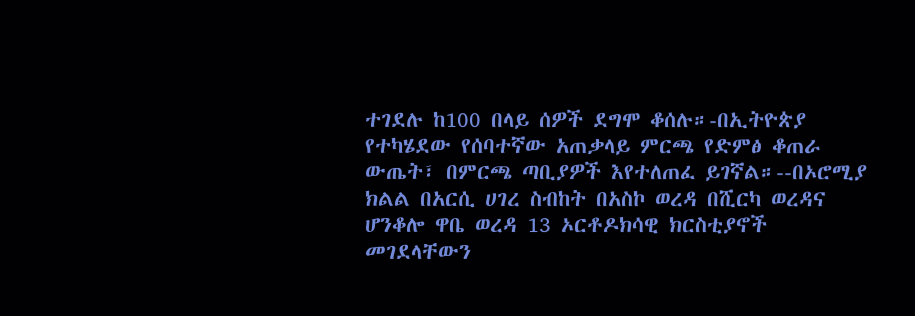ተገደሉ ከ100 በላይ ሰዎች ደግሞ ቆሰሉ።-በኢትዮጵያ የተካሄደው የሰባተኛው አጠቃላይ ምርጫ የድምፅ ቆጠራ ውጤት፣ በምርጫ ጣቢያዎች እየተለጠፈ ይገኛል።--በኦሮሚያ ክልል በአርሲ ሀገረ ስብከት በአስኮ ወረዳ በሺርካ ወረዳና ሆንቆሎ ዋቤ ወረዳ 13 ኦርቶዶክሳዊ ክርስቲያኖች መገደላቸውን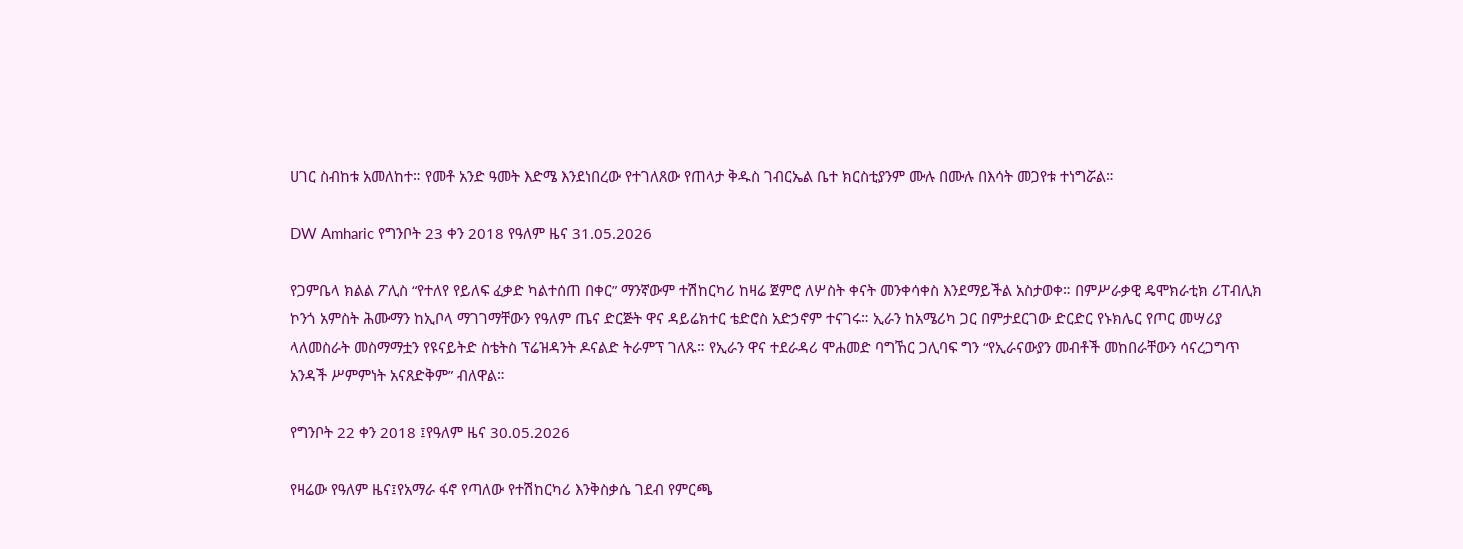ሀገር ስብከቱ አመለከተ። የመቶ አንድ ዓመት እድሜ እንደነበረው የተገለጸው የጠላታ ቅዱስ ገብርኤል ቤተ ክርስቲያንም ሙሉ በሙሉ በእሳት መጋየቱ ተነግሯል።

DW Amharic የግንቦት 23 ቀን 2018 የዓለም ዜና 31.05.2026

የጋምቤላ ክልል ፖሊስ “የተለየ የይለፍ ፈቃድ ካልተሰጠ በቀር” ማንኛውም ተሽከርካሪ ከዛሬ ጀምሮ ለሦስት ቀናት መንቀሳቀስ እንደማይችል አስታወቀ። በምሥራቃዊ ዴሞክራቲክ ሪፐብሊክ ኮንጎ አምስት ሕሙማን ከኢቦላ ማገገማቸውን የዓለም ጤና ድርጅት ዋና ዳይሬክተር ቴድሮስ አድኃኖም ተናገሩ። ኢራን ከአሜሪካ ጋር በምታደርገው ድርድር የኑክሌር የጦር መሣሪያ ላለመስራት መስማማቷን የዩናይትድ ስቴትስ ፕሬዝዳንት ዶናልድ ትራምፕ ገለጹ። የኢራን ዋና ተደራዳሪ ሞሐመድ ባግኸር ጋሊባፍ ግን “የኢራናውያን መብቶች መከበራቸውን ሳናረጋግጥ አንዳች ሥምምነት አናጸድቅም” ብለዋል።

የግንቦት 22 ቀን 2018 ፤የዓለም ዜና 30.05.2026

የዛሬው የዓለም ዜና፤የአማራ ፋኖ የጣለው የተሽከርካሪ እንቅስቃሴ ገደብ የምርጫ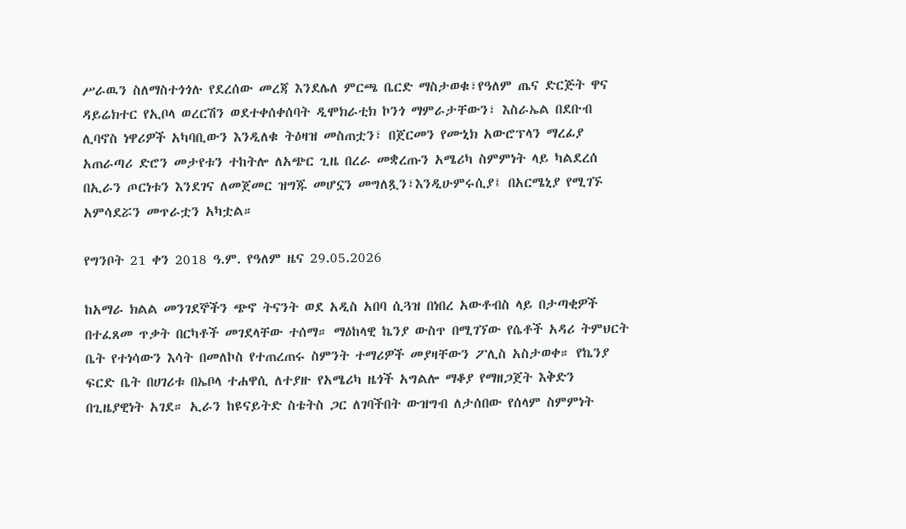ሥራዉን ስለማስተጎጎሉ የደረሰው መረጃ እንደሌለ ምርጫ ቤርድ ማስታወቁ፣የዓለም ጤና ድርጅት ዋና ዳይሬክተር የኢቦላ ወረርሽን ወደተቀሰቀሰባት ዲሞክራቲክ ኮንጎ ማምራታቸውን፣ እስራኤል በደቡብ ሊባኖስ ነዋሪዎች አካባቢውን እንዲለቁ ትዕዛዝ መስጠቷን፣ በጀርመን የሙኒክ አውሮፕላን ማረፊያ አጠራጣሪ ድሮን መታየቱን ተከትሎ ለአጭር ጊዜ በረራ መቋረጡን አሜሪካ ስምምነት ላይ ካልደረሰ በኢራን ጦርነቱን እንደገና ለመጀመር ዝግጁ መሆኗን መግለጿን፣እንዲሁምሩሲያ፤ በአርሜኒያ የሚገኙ አምሳደሯን መጥራቷን አካቷል።

የግንቦት 21 ቀን 2018 ዓ.ም. የዓለም ዜና 29.05.2026

ከአማራ ክልል መንገደኞችን ጭኖ ትናንት ወደ አዲስ አበባ ሲጓዝ በነበረ አውቶብስ ላይ በታጣቂዎች በተፈጸመ ጥቃት በርካቶች መገደላቸው ተሰማ። ማዕከላዊ ኬንያ ውስጥ በሚገኘው የሴቶች አዳሪ ትምህርት ቤት የተነሳውን እሳት በመለኮስ የተጠረጠሩ ስምንት ተማሪዎች መያዛቸውን ፖሊስ አስታወቀ። የኬንያ ፍርድ ቤት በሀገሪቱ በኤቦላ ተሐዋሲ ለተያዙ የአሜሪካ ዜጎች አግልሎ ማቆያ የማዘጋጀት እቅድን በጊዜያዊነት አገደ። ኢራን ከዩናይትድ ስቴትስ ጋር ለገባችበት ውዝግብ ለታሰበው የሰላም ስምምነት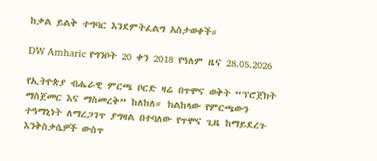ከቃል ይልቅ ተግባር እንደምትፈልግ አስታወቀች።

DW Amharic የግንቦት 20 ቀን 2018 የዓለም ዜና 28.05.2026

የኢትዮጵያ ብሔራዊ ምርጫ ቦርድ ዛሬ በጥሞና ወቅት “ፕሮጀክት ማስጀመር እና ማስመረቅ” ከለከለ። ክልከላው የምርጫውን ተዓማኒነት ለማረጋገጥ ያግዛል በተባለው የጥሞና ጊዜ ከማይደረጉ እንቅስቃሴዎች ውስጥ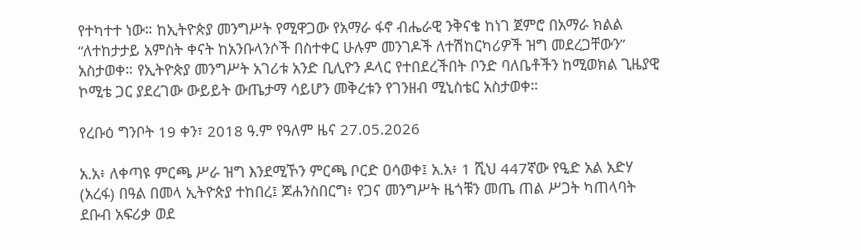የተካተተ ነው። ከኢትዮጵያ መንግሥት የሚዋጋው የአማራ ፋኖ ብሔራዊ ንቅናቄ ከነገ ጀምሮ በአማራ ክልል “ለተከታታይ አምስት ቀናት ከአንቡላንሶች በስተቀር ሁሉም መንገዶች ለተሽከርካሪዎች ዝግ መደረጋቸውን” አስታወቀ። የኢትዮጵያ መንግሥት አገሪቱ አንድ ቢሊዮን ዶላር የተበደረችበት ቦንድ ባለቤቶችን ከሚወክል ጊዜያዊ ኮሚቴ ጋር ያደረገው ውይይት ውጤታማ ሳይሆን መቅረቱን የገንዘብ ሚኒስቴር አስታወቀ።

የረቡዕ ግንቦት 19 ቀን፣ 2018 ዓ.ም የዓለም ዜና 27.05.2026

አ.አ፥ ለቀጣዩ ምርጫ ሥራ ዝግ እንደሚኾን ምርጫ ቦርድ ዐሳወቀ፤ አ.አ፥ 1 ሺህ 447ኛው የዒድ አል አድሃ (አረፋ) በዓል በመላ ኢትዮጵያ ተከበረ፤ ጆሐንስበርግ፥ የጋና መንግሥት ዜጎቹን መጤ ጠል ሥጋት ካጠላባት ደቡብ አፍሪቃ ወደ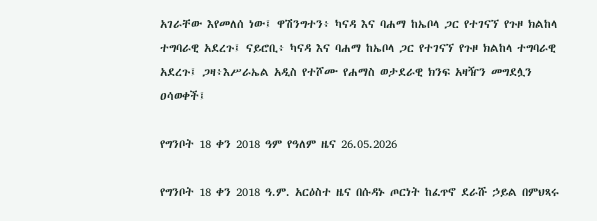አገራቸው እየመለሰ ነው፤ ዋሽንግተን፥ ካናዳ እና ባሐማ ከኤቦላ ጋር የተገናኘ የጉዞ ክልከላ ተግባራዊ አደረጉ፤ ናይሮቢ፥ ካናዳ እና ባሐማ ከኤቦላ ጋር የተገናኘ የጉዞ ክልከላ ተግባራዊ አደረጉ፤ ጋዛ፥እሥራኤል አዲስ የተሾሙ የሐማስ ወታደራዊ ክንፍ አዛዥን መግደሏን ዐሳወቀች፤

የግንቦት 18 ቀን 2018 ዓም የዓለም ዜና 26.05.2026

የግንቦት 18 ቀን 2018 ዓ.ም. አርዕስተ ዜና በሱዳኑ ጦርነት ከፈጥኖ ደራሹ ኃይል በምህጻሩ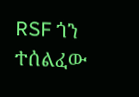RSF ጎን ተሰልፈው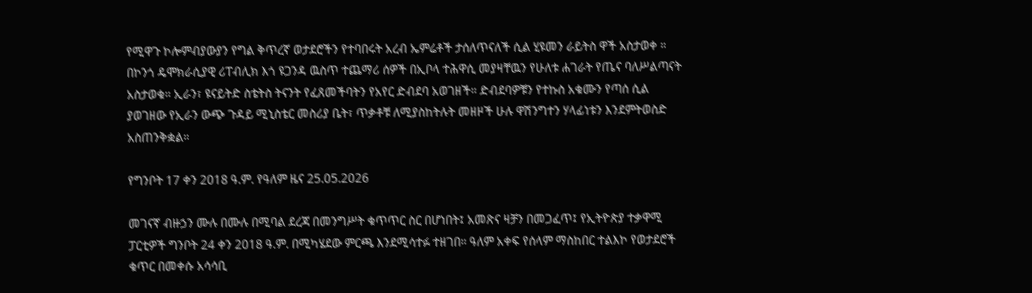የሚዋጉ ኮሎምብያውያን የግል ቅጥረኛ ወታደሮችን የተባበሩት አረብ ኤምሬቶች ታሰለጥናለች ሲል ሂዩመን ራይትስ ዋች አስታወቀ ። በኮንጎ ዴሞክራሲያዊ ሪፐብሊክ እጎ ዩጋንዳ ዉስጥ ተጨማሪ ሰዎች በኢቦላ ተሕዋሲ መያዛቸዉን የሁለቱ ሐገራት የጤና ባለሥልጣናት አስታወቁ። ኢራን፣ ዩናይትድ ስቴትስ ትናንት የፈጸመችባትን የአየር ድብደባ አወገዘች። ድብደባዎቹን የተኩስ አቁሙን የጣሰ ሲል ያወገዘው የኢራን ውጭ ጉዳይ ሚኒስቴር መስሪያ ቤት፣ ጥቃቶቹ ለሚያስከትሉት መዘዞች ሁሉ ዋሽንግተን ሃላፊነቱን እንደምትወስድ አስጠንቅቋል።

የግንቦት 17 ቀን 2018 ዓ.ም. የዓለም ዜና 25.05.2026

መገናኛ ብዙኃን ሙሉ በሙሉ በሚባል ደረጃ በመንግሥት ቁጥጥር ስር በሆነበት፤ አመጽና ዛቻን በመጋፈጥ፤ የኢትዮጵያ ተቃዋሚ ፓርቲዎች ግንቦት 24 ቀን 2018 ዓ.ም. በሚካሄደው ምርጫ እንደሚሳተፉ ተዘገበ። ዓለም አቀፍ የሰላም ማስከበር ተልእኮ የወታደሮች ቁጥር በመቀሱ አሳሳቢ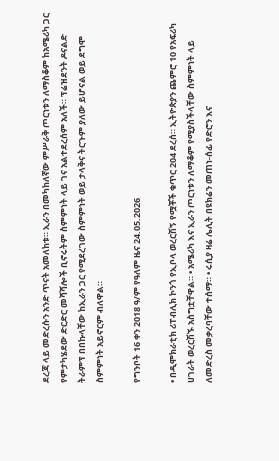ደረጃ ላይ መድረሱን አንድ ጥናት አመለከቱ። ኢራን በመካከለኛው ምሥራቅ ጦርነቱን ለማስቆም ከአሜሪካ ጋር የምታካሄደው ድርድር መሻሻሎች ቢኖሩትም ስምምነት ላይ ገና አልተደረሰም አለች። ፕሬዝደንት ዶናልድ ትራምፕ በበኩላቸው ከኢራን ጋር የሚደረገው ስምምነት ወይ ታላቅና ትርጉም ያለው ይሆናል ወይ ደግሞ ስምምነት አይኖርም ብለዋል።

የግንቦት 16 ቀን 2018 ዓ/ም የዓለም ዜና 24.05.2026

• በዲሞክራቲክ ሪፐብሊክ ኮንጎ የኢቦላ ወረርሽኝ የሟቾች ቁጥር 204 ደረሰ። ኢትዮጵያን ጨምሮ 10 የአፍሪካ ሀገራት ወረርሽኙ አስግቷቸዋል። • አሜሪካ እና ኢራን ጦርነቱን ለማቆም የሚያስችላቸው ስምምነት ላይ ለመድረስ መቃረባቸው ተሰማ። • ሩሲያ ዛሬ ሌሊት በዩክሬን መጠነ-ሰፊ የድሮን እና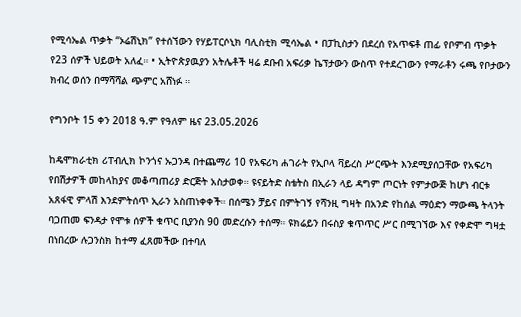የሚሳኤል ጥቃት “ኦሬሽኒክ” የተሰኘውን የሃይፐርሶኒክ ባሊስቲክ ሚሳኤል • በፓኪስታን በደረሰ የአጥፍቶ ጠፊ የቦምብ ጥቃት የ23 ሰዎች ህይወት አለፈ። • ኢትዮጵያዉያን አትሌቶች ዛሬ ደቡብ አፍሪቃ ኬፕታውን ውስጥ የተደረገውን የማራቶን ሩጫ የቦታውን ክብረ ወሰን በማሻሻል ጭምር አሸነፉ ።

የግንቦት 15 ቀን 2018 ዓ.ም የዓለም ዜና 23.05.2026

ከዴሞክራቲክ ሪፐብሊክ ኮንጎና ኡጋንዳ በተጨማሪ 10 የአፍሪካ ሐገራት የኢቦላ ቫይረስ ሥርጭት እንደሚያሰጋቸው የአፍሪካ የበሽታዎች መከላከያና መቆጣጠሪያ ድርጅት አስታወቀ። ዩናይትድ ስቴትስ በኢራን ላይ ዳግም ጦርነት የምታውጅ ከሆነ ብርቱ አጸፋዊ ምላሽ እንደምትሰጥ ኢራን አስጠነቀቀች። በሰሜን ቻይና በምትገኝ የሻንዚ ግዛት በአንድ የከሰል ማዕድን ማውጫ ትላንት ባጋጠመ ፍንዳታ የሞቱ ሰዎች ቁጥር ቢያንስ 90 መድረሱን ተሰማ። ዩክሬይን በሩስያ ቁጥጥር ሥር በሚገኘው እና የቀድሞ ግዛቷ በነበረው ሉጋንስክ ከተማ ፈጸመችው በተባለ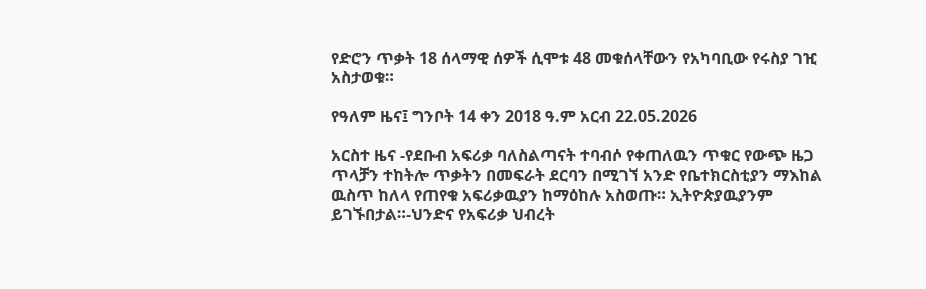የድሮን ጥቃት 18 ሰላማዊ ሰዎች ሲሞቱ 48 መቁሰላቸውን የአካባቢው የሩስያ ገዢ አስታወቁ።

የዓለም ዜና፤ ግንቦት 14 ቀን 2018 ዓ.ም አርብ 22.05.2026

አርስተ ዜና -የደቡብ አፍሪቃ ባለስልጣናት ተባብሶ የቀጠለዉን ጥቁር የውጭ ዜጋ ጥላቻን ተከትሎ ጥቃትን በመፍራት ደርባን በሚገኘ አንድ የቤተክርስቲያን ማእከል ዉስጥ ከለላ የጠየቁ አፍሪቃዉያን ከማዕከሉ አስወጡ። ኢትዮጵያዉያንም ይገኙበታል።-ህንድና የአፍሪቃ ህብረት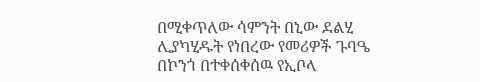በሚቀጥለው ሳምንት በኒው ደልሂ ሊያካሂዱት የነበረው የመሪዎች ጉባዔ በኮንጎ በተቀሰቀሰዉ የኢቦላ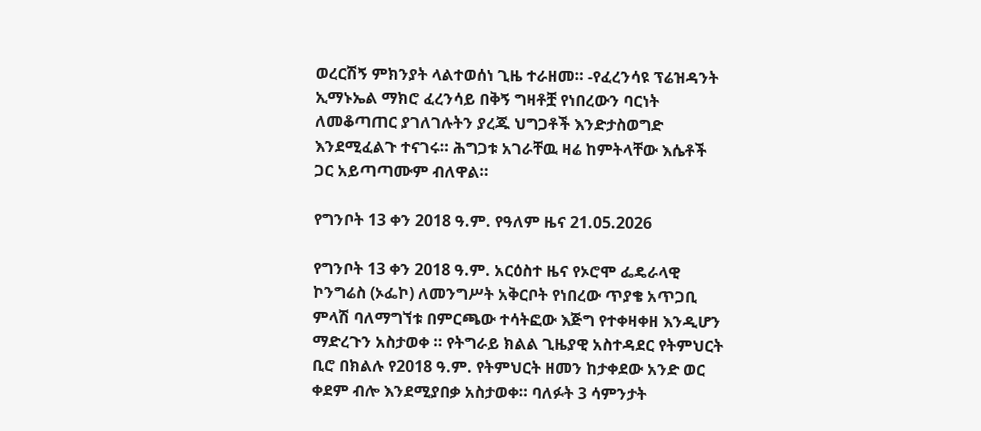ወረርሽኝ ምክንያት ላልተወሰነ ጊዜ ተራዘመ። -የፈረንሳዩ ፕሬዝዳንት ኢማኑኤል ማክሮ ፈረንሳይ በቅኝ ግዛቶቿ የነበረውን ባርነት ለመቆጣጠር ያገለገሉትን ያረጁ ህግጋቶች እንድታስወግድ እንደሚፈልጉ ተናገሩ። ሕግጋቱ አገራቸዉ ዛሬ ከምትላቸው እሴቶች ጋር አይጣጣሙም ብለዋል።

የግንቦት 13 ቀን 2018 ዓ.ም. የዓለም ዜና 21.05.2026

የግንቦት 13 ቀን 2018 ዓ.ም. አርዕስተ ዜና የኦሮሞ ፌዴራላዊ ኮንግሬስ (ኦፌኮ) ለመንግሥት አቅርቦት የነበረው ጥያቄ አጥጋቢ ምላሽ ባለማግኘቱ በምርጫው ተሳትፎው እጅግ የተቀዛቀዘ እንዲሆን ማድረጉን አስታወቀ ። የትግራይ ክልል ጊዜያዊ አስተዳደር የትምህርት ቢሮ በክልሉ የ2018 ዓ.ም. የትምህርት ዘመን ከታቀደው አንድ ወር ቀደም ብሎ እንደሚያበቃ አስታወቀ። ባለፉት 3 ሳምንታት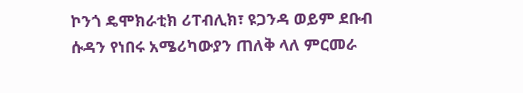ኮንጎ ዴሞክራቲክ ሪፐብሊክ፣ ዩጋንዳ ወይም ደቡብ ሱዳን የነበሩ አሜሪካውያን ጠለቅ ላለ ምርመራ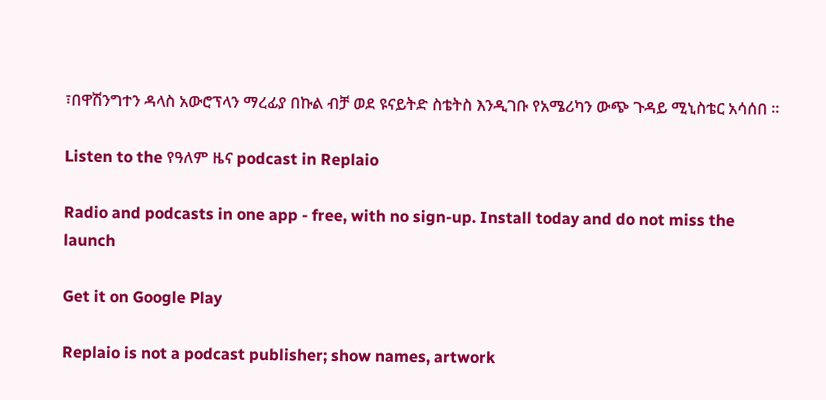፣በዋሽንግተን ዳላስ አውሮፕላን ማረፊያ በኩል ብቻ ወደ ዩናይትድ ስቴትስ እንዲገቡ የአሜሪካን ውጭ ጉዳይ ሚኒስቴር አሳሰበ ።

Listen to the የዓለም ዜና podcast in Replaio

Radio and podcasts in one app - free, with no sign-up. Install today and do not miss the launch

Get it on Google Play

Replaio is not a podcast publisher; show names, artwork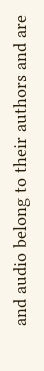and audio belong to their authors and are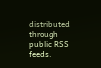distributed through public RSS feeds.